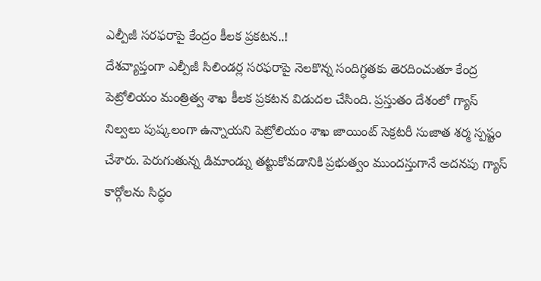ఎల్పీజీ సరఫరాపై కేంద్రం కీలక ప్రకటన..!
దేశవ్యాప్తంగా ఎల్పీజీ సిలిండర్ల సరఫరాపై నెలకొన్న సందిగ్ధతకు తెరదించుతూ కేంద్ర పెట్రోలియం మంత్రిత్వ శాఖ కీలక ప్రకటన విడుదల చేసింది. ప్రస్తుతం దేశంలో గ్యాస్ నిల్వలు పుష్కలంగా ఉన్నాయని పెట్రోలియం శాఖ జాయింట్ సెక్రటరీ సుజాత శర్మ స్పష్టం చేశారు. పెరుగుతున్న డిమాండ్ను తట్టుకోవడానికి ప్రభుత్వం ముందస్తుగానే అదనపు గ్యాస్ కార్గోలను సిద్ధం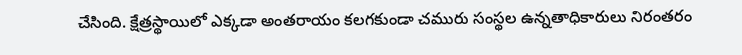చేసింది. క్షేత్రస్థాయిలో ఎక్కడా అంతరాయం కలగకుండా చమురు సంస్థల ఉన్నతాధికారులు నిరంతరం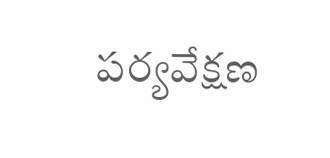పర్యవేక్షణ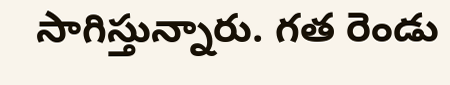సాగిస్తున్నారు. గత రెండు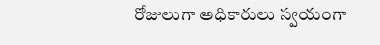రోజులుగా అధికారులు స్వయంగా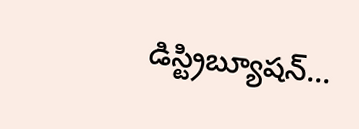డిస్ట్రిబ్యూషన్…